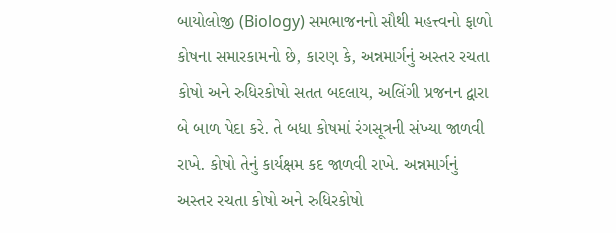બાયોલોજી (Biology) સમભાજનનો સૌથી મહત્ત્વનો ફાળો કોષના સમારકામનો છે, કારણ કે, અન્નમાર્ગનું અસ્તર રચતા કોષો અને રુધિરકોષો સતત બદલાય, અલિંગી પ્રજનન દ્વારા બે બાળ પેદા કરે. તે બધા કોષમાં રંગસૂત્રની સંખ્યા જાળવી રાખે. કોષો તેનું કાર્યક્ષમ કદ જાળવી રાખે. અન્નમાર્ગનું અસ્તર રચતા કોષો અને રુધિરકોષો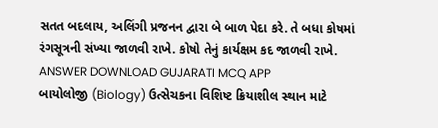સતત બદલાય, અલિંગી પ્રજનન દ્વારા બે બાળ પેદા કરે. તે બધા કોષમાં રંગસૂત્રની સંખ્યા જાળવી રાખે. કોષો તેનું કાર્યક્ષમ કદ જાળવી રાખે. ANSWER DOWNLOAD GUJARATI MCQ APP
બાયોલોજી (Biology) ઉત્સેચકના વિશિષ્ટ ક્રિયાશીલ સ્થાન માટે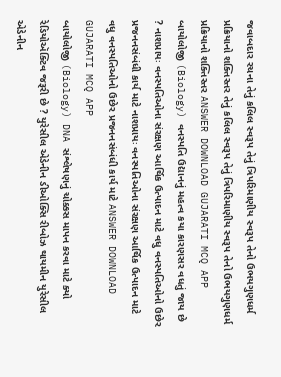જવાબદાર રચના તેનું કલિલ સ્વરૂપ તેનું ત્રિપરિમાણીય સ્વરૂપ તેનો ઉભયગુણધર્મ પ્રક્રિયાનો શક્તિસ્તર તેનું કલિલ સ્વરૂપ તેનું ત્રિપરિમાણીય સ્વરૂપ તેનો ઉભયગુણધર્મ પ્રક્રિયાનો શક્તિસ્તર ANSWER DOWNLOAD GUJARATI MCQ APP
બાયોલોજી (Biology) વનસ્પતિ ઉદ્યાનનું મહત્વ કયા કારણસર વધતું જાય છે ? નાશપ્રાયઃ વનસ્પતિઓના સંરક્ષણ આર્થિક ઉત્પાદન માટે વધુ વનસ્પતિઓનો ઉછેર પ્રજનનસંબંધી કાર્ય માટે નાશપ્રાયઃ વનસ્પતિઓના સંરક્ષણ આર્થિક ઉત્પાદન માટે વધુ વનસ્પતિઓનો ઉછેર પ્રજનનસંબંધી કાર્ય માટે ANSWER DOWNLOAD GUJARATI MCQ APP
બાયોલોજી (Biology) DNA સંશ્લેષણનું ચોક્કસ માપન કરવા માટે ક્યો રેડિયોઍક્ટિવ જરૂરી છે ? યુરેસીલ એડેનીન ડીઓક્સિ રીબોઝ થાયમીન યુરેસીલ એડેનીન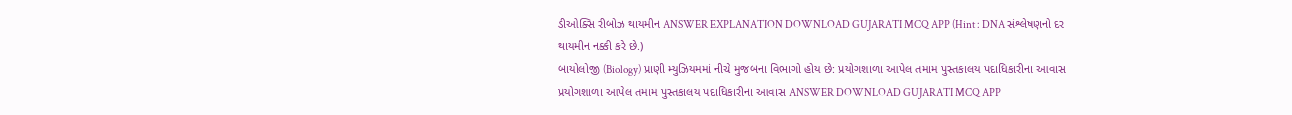ડીઓક્સિ રીબોઝ થાયમીન ANSWER EXPLANATION DOWNLOAD GUJARATI MCQ APP (Hint : DNA સંશ્લેષણનો દર થાયમીન નક્કી કરે છે.)
બાયોલોજી (Biology) પ્રાણી મ્યુઝિયમમાં નીચે મુજબના વિભાગો હોય છે: પ્રયોગશાળા આપેલ તમામ પુસ્તકાલય પદાધિકારીના આવાસ પ્રયોગશાળા આપેલ તમામ પુસ્તકાલય પદાધિકારીના આવાસ ANSWER DOWNLOAD GUJARATI MCQ APP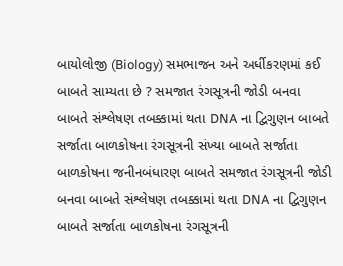બાયોલોજી (Biology) સમભાજન અને અર્ધીકરણમાં કઈ બાબતે સામ્યતા છે ? સમજાત રંગસૂત્રની જોડી બનવા બાબતે સંશ્લેષણ તબક્કામાં થતા DNA ના દ્વિગુણન બાબતે સર્જાતા બાળકોષના રંગસૂત્રની સંખ્યા બાબતે સર્જાતા બાળકોષના જનીનબંધારણ બાબતે સમજાત રંગસૂત્રની જોડી બનવા બાબતે સંશ્લેષણ તબક્કામાં થતા DNA ના દ્વિગુણન બાબતે સર્જાતા બાળકોષના રંગસૂત્રની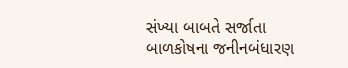સંખ્યા બાબતે સર્જાતા બાળકોષના જનીનબંધારણ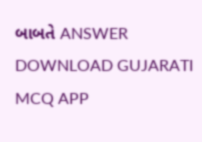બાબતે ANSWER DOWNLOAD GUJARATI MCQ APP